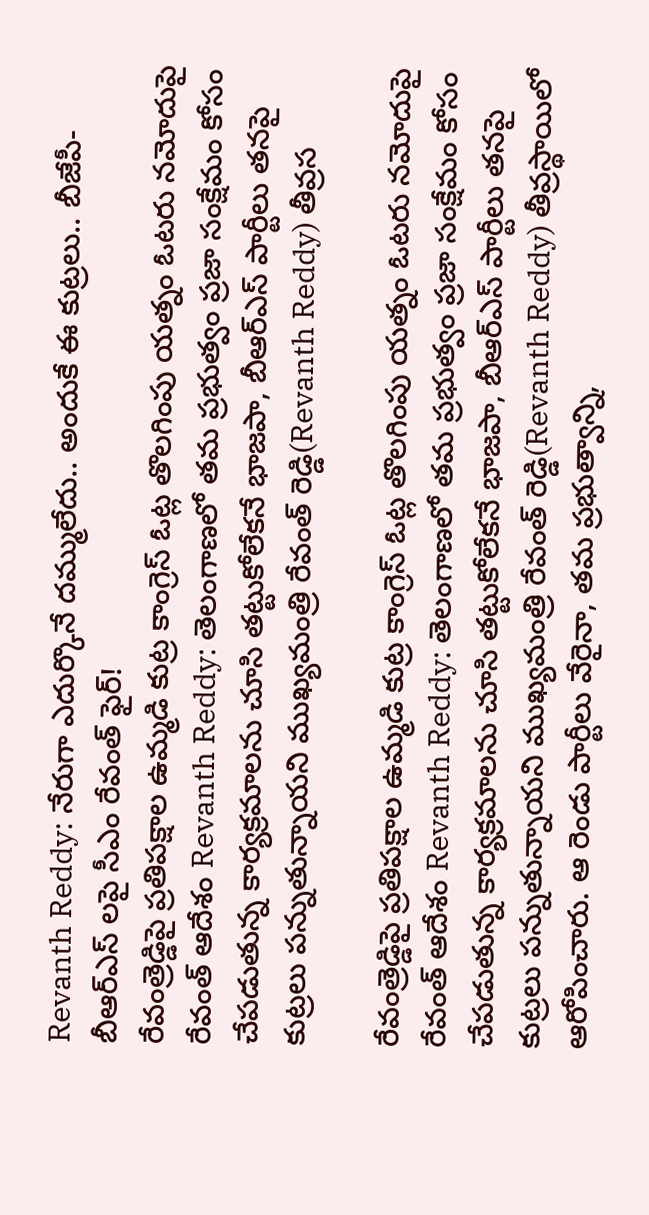Revanth Reddy: నేరుగా ఎదుర్కొనే దమ్ములేదు.. అందుకే ఈ కుట్రలు.. బీజేపీ-బీఆర్ఎస్ లపై సీఎం రేవంత్ ఫైర్!
రేవంత్రెడ్డిపై ప్రతిపక్షాల ఉమ్మడి కుట్ర కాంగ్రెస్ ఓట్ల తొలగింపు యత్నం ఓటరు నమోదుపై రేవంత్ ఆదేశం Revanth Reddy: తెలంగాణలో తమ ప్రభుత్వం ప్రజా సంక్షేమం కోసం చేపడుతున్న కార్యక్రమాలను చూసి తట్టుకోలేకనే భాజపా, బీఆర్ఎస్ పార్టీలు తనపై కుట్రలు పన్నుతున్నాయని ముఖ్యమంత్రి రేవంత్ రెడ్డి(Revanth Reddy) తీవ్రస

రేవంత్రెడ్డిపై ప్రతిపక్షాల ఉమ్మడి కుట్ర కాంగ్రెస్ ఓట్ల తొలగింపు యత్నం ఓటరు నమోదుపై రేవంత్ ఆదేశం Revanth Reddy: తెలంగాణలో తమ ప్రభుత్వం ప్రజా సంక్షేమం కోసం చేపడుతున్న కార్యక్రమాలను చూసి తట్టుకోలేకనే భాజపా, బీఆర్ఎస్ పార్టీలు తనపై కుట్రలు పన్నుతున్నాయని ముఖ్యమంత్రి రేవంత్ రెడ్డి(Revanth Reddy) తీవ్రస్థాయిలో ఆరోపించారు. ఆ రెండు పార్టీలు వేరైనా, తమ ప్రభుత్వాన్ని,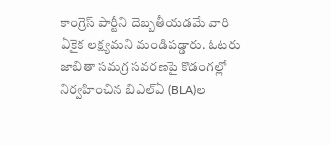కాంగ్రెస్ పార్టీని దెబ్బతీయడమే వారి ఏకైక లక్ష్యమని మండిపడ్డారు. ఓటరు జాబితా సమగ్ర సవరణపై కొడంగల్లో నిర్వహించిన బిఎల్ఏ (BLA)ల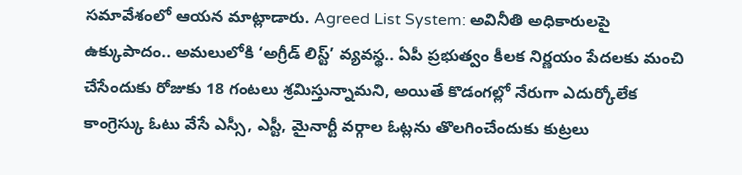సమావేశంలో ఆయన మాట్లాడారు. Agreed List System: అవినీతి అధికారులపై ఉక్కుపాదం.. అమలులోకి ‘అగ్రీడ్ లిస్ట్’ వ్యవస్థ.. ఏపీ ప్రభుత్వం కీలక నిర్ణయం పేదలకు మంచి చేసేందుకు రోజుకు 18 గంటలు శ్రమిస్తున్నామని, అయితే కొడంగల్లో నేరుగా ఎదుర్కోలేక కాంగ్రెస్కు ఓటు వేసే ఎస్సీ, ఎస్టీ, మైనార్టీ వర్గాల ఓట్లను తొలగించేందుకు కుట్రలు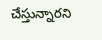చేస్తున్నారని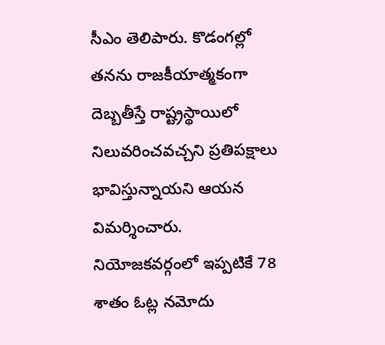సీఎం తెలిపారు. కొడంగల్లో తనను రాజకీయాత్మకంగా దెబ్బతీస్తే రాష్ట్రస్థాయిలో నిలువరించవచ్చని ప్రతిపక్షాలు భావిస్తున్నాయని ఆయన విమర్శించారు. నియోజకవర్గంలో ఇప్పటికే 78 శాతం ఓట్ల నమోదు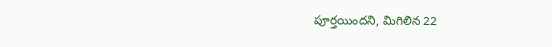పూర్తయిందని, మిగిలిన 22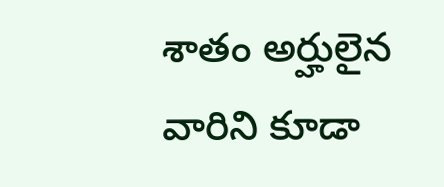శాతం అర్హులైన వారిని కూడా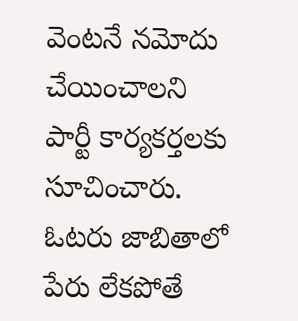వెంటనే నమోదు చేయించాలని పార్టీ కార్యకర్తలకు సూచించారు. ఓటరు జాబితాలో పేరు లేకపోతే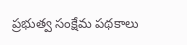ప్రభుత్వ సంక్షేమ పథకాలు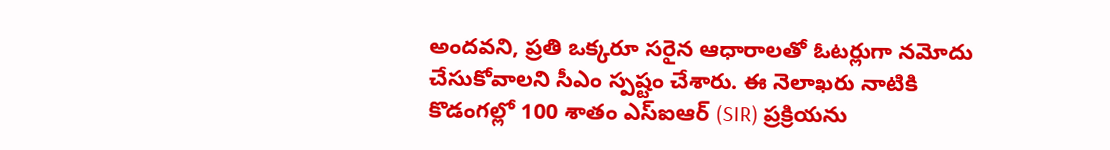అందవని, ప్రతి ఒక్కరూ సరైన ఆధారాలతో ఓటర్లుగా నమోదు చేసుకోవాలని సీఎం స్పష్టం చేశారు. ఈ నెలాఖరు నాటికి కొడంగల్లో 100 శాతం ఎస్ఐఆర్ (SIR) ప్రక్రియను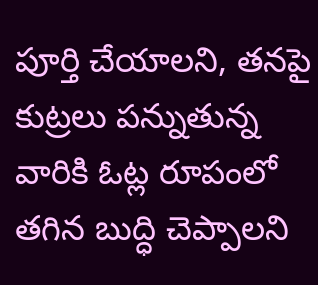పూర్తి చేయాలని, తనపై కుట్రలు పన్నుతున్న వారికి ఓట్ల రూపంలో తగిన బుద్ధి చెప్పాలని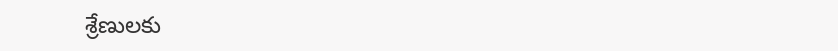శ్రేణులకు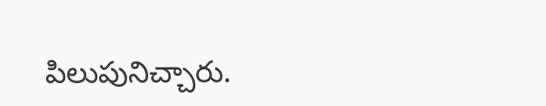పిలుపునిచ్చారు.